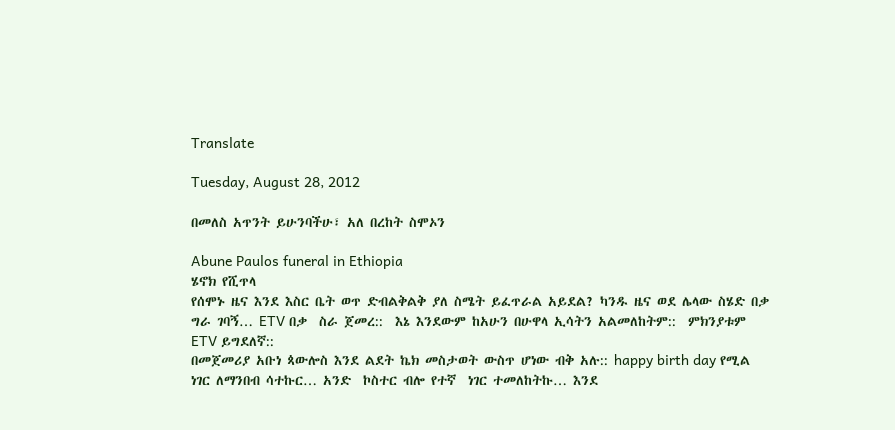Translate

Tuesday, August 28, 2012

በመለስ አጥንት ይሁንባችሁ፣ አለ በረከት ስሞኦን

Abune Paulos funeral in Ethiopia
ሄኖክ የሺጥላ
የሰሞኑ ዜና እንደ እስር ቤት ወጥ ድብልቅልቅ ያለ ስሜት ይፈጥራል አይደል? ካንዱ ዜና ወደ ሌላው ስሄድ በቃ ግራ ገባኝ… ETV በቃ  ስራ ጀመረ::  እኔ እንደውም ከአሁን በሁዋላ ኢሳትን አልመለከትም::  ምክንያቱም ETV ይግደለኛ::
በመጀመሪያ አቡነ ጳውሎስ እንደ ልደት ኬክ መስታወት ውስጥ ሆነው ብቅ አሉ:: happy birth day የሚል ነገር ለማንበብ ሳተኩር… አንድ  ኮስተር ብሎ የተኛ  ነገር ተመለከትኩ… እንደ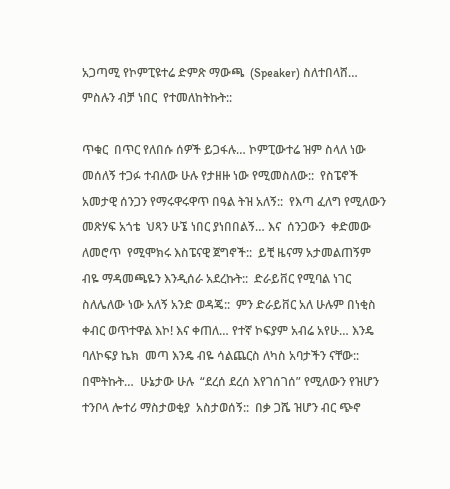አጋጣሚ የኮምፒዩተሬ ድምጽ ማውጫ  (Speaker) ስለተበላሸ… ምስሉን ብቻ ነበር  የተመለከትኩት::

ጥቁር  በጥር የለበሱ ሰዎች ይጋፋሉ… ኮምፒውተሬ ዝም ስላለ ነው መሰለኝ ተጋፉ ተብለው ሁሉ የታዘዙ ነው የሚመስለው::  የስፔኖች አመታዊ ሰንጋን የማሩዋሩዋጥ በዓል ትዝ አለኝ::  የእጣ ፈለግ የሚለውን መጽሃፍ አጎቴ  ህጻን ሁኜ ነበር ያነበበልኝ… እና  ሰንጋውን  ቀድመው ለመሮጥ  የሚሞክሩ እስፔናዊ ጀግኖች::  ይቺ ዜናማ አታመልጠኝም ብዬ ማዳመጫዬን እንዲሰራ አደረኩት::  ድራይቨር የሚባል ነገር ስለሌለው ነው አለኝ አንድ ወዳጄ::  ምን ድራይቨር አለ ሁሉም በነቂስ ቀብር ወጥተዋል እኮ! እና ቀጠለ… የተኛ ኮፍያም አብሬ አየሁ… እንዴ ባለኮፍያ ኬክ  መጣ እንዴ ብዬ ሳልጨርስ ለካስ አባታችን ናቸው:: በሞትኩት…  ሁኔታው ሁሉ  “ደረሰ ደረሰ እየገሰገሰ” የሚለውን የዝሆን ተንቦላ ሎተሪ ማስታወቂያ  አስታወሰኝ::  በቃ ጋሼ ዝሆን ብር ጭኖ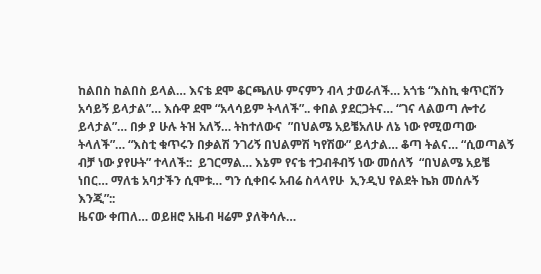ከልበስ ከልበስ ይላል… እናቴ ደሞ ቆርጫለሁ ምናምን ብላ ታወራለች… አጎቴ “እስኪ ቁጥርሽን አሳይኝ ይላታል”… እሱዋ ደሞ “አላሳይም ትላለች”.. ቀበል ያደርጋትና… “ገና ላልወጣ ሎተሪ ይላታል”… በቃ ያ ሁሉ ትዝ አለኝ… ትከተለውና  ”በህልሜ አይቼአለሁ ለኔ ነው የሚወጣው ትላለች”… “እስቲ ቁጥሩን በቃልሽ ንገሪኝ በህልምሽ ካየሽው” ይላታል… ቆጣ ትልና… “ሲወጣልኝ ብቻ ነው ያየሁት” ተላለች::  ይገርማል… እኔም የናቴ ተጋብቶብኝ ነው መሰለኝ  “በህልሜ አይቼ ነበር… ማለቴ አባታችን ሲሞቱ… ግን ሲቀበሩ አብሬ ስላላየሁ  ኢንዲህ የልደት ኬክ መሰሉኝ  እንጂ”::
ዜናው ቀጠለ… ወይዘሮ አዜብ ዛሬም ያለቅሳሉ…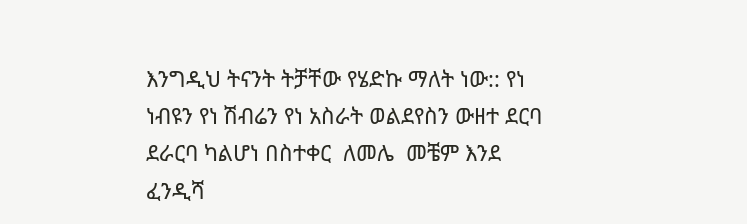እንግዲህ ትናንት ትቻቸው የሄድኩ ማለት ነው:: የነ ነብዩን የነ ሽብሬን የነ አስራት ወልደየስን ውዘተ ደርባ ደራርባ ካልሆነ በስተቀር  ለመሌ  መቼም እንደ ፈንዲሻ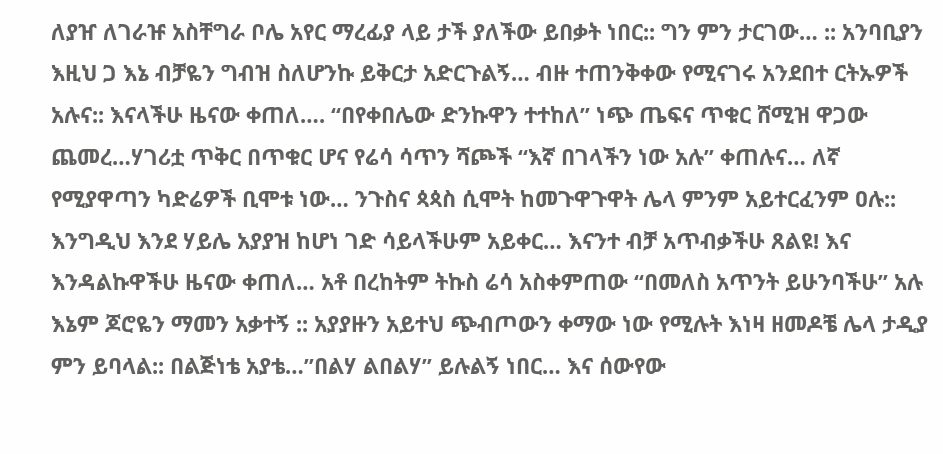ለያዠ ለገራዡ አስቸግራ ቦሌ አየር ማረፊያ ላይ ታች ያለችው ይበቃት ነበር:: ግን ምን ታርገው… :: አንባቢያን እዚህ ጋ እኔ ብቻዬን ግብዝ ስለሆንኩ ይቅርታ አድርጉልኝ… ብዙ ተጠንቅቀው የሚናገሩ አንደበተ ርትኡዎች አሉና:: እናላችሁ ዜናው ቀጠለ…. “በየቀበሌው ድንኩዋን ተተከለ” ነጭ ጤፍና ጥቁር ሸሚዝ ዋጋው ጨመረ…ሃገሪቷ ጥቅር በጥቁር ሆና የሬሳ ሳጥን ሻጮች “እኛ በገላችን ነው አሉ” ቀጠሉና… ለኛ የሚያዋጣን ካድሬዎች ቢሞቱ ነው… ንጉስና ጳጳስ ሲሞት ከመጉዋጉዋት ሌላ ምንም አይተርፈንም ዐሉ:: እንግዲህ እንደ ሃይሌ አያያዝ ከሆነ ገድ ሳይላችሁም አይቀር… እናንተ ብቻ አጥብቃችሁ ጸልዩ! እና እንዳልኩዋችሁ ዜናው ቀጠለ… አቶ በረከትም ትኩስ ሬሳ አስቀምጠው “በመለስ አጥንት ይሁንባችሁ” አሉ እኔም ጆሮዬን ማመን አቃተኝ :: አያያዙን አይተህ ጭብጦውን ቀማው ነው የሚሉት እነዛ ዘመዶቼ ሌላ ታዲያ ምን ይባላል:: በልጅነቴ አያቴ…”በልሃ ልበልሃ” ይሉልኝ ነበር… እና ሰውየው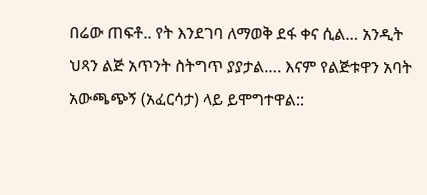በሬው ጠፍቶ.. የት እንደገባ ለማወቅ ደፋ ቀና ሲል… አንዲት ህጻን ልጅ አጥንት ስትግጥ ያያታል…. እናም የልጅቱዋን አባት አውጫጭኝ (አፈርሳታ) ላይ ይሞግተዋል::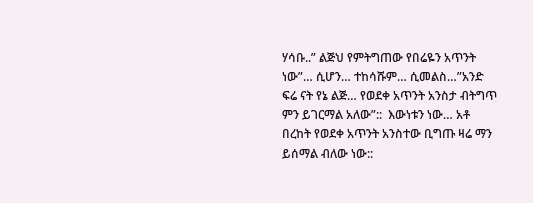ሃሳቡ..” ልጅህ የምትግጠው የበሬዬን አጥንት ነው”… ሲሆን… ተከሳሹም… ሲመልስ…”አንድ ፍሬ ናት የኔ ልጅ… የወደቀ አጥንት አንስታ ብትግጥ ምን ይገርማል አለው”::  እውነቱን ነው… አቶ በረከት የወደቀ አጥንት አንስተው ቢግጡ ዛሬ ማን ይሰማል ብለው ነው::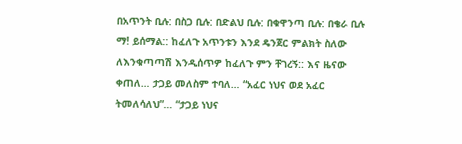በአጥንት ቢሉ: በስጋ ቢሉ: በድልህ ቢሉ: በቁዋንጣ ቢሉ: በቄራ ቢሉ ማ! ይሰማል:: ከፈለጉ አጥንቱን እንደ ዴንጀር ምልክት ስለው ለእንቁጣጣሽ እንዲሰጥዎ ከፈለጉ ምን ቸገረኝ:: እና ዜናው ቀጠለ… ታጋይ መለስም ተባለ… “አፈር ነህና ወደ አፈር ትመለሳለህ”… “ታጋይ ነህና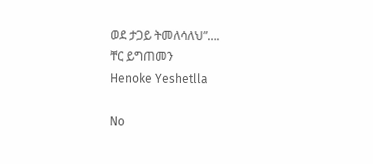ወደ ታጋይ ትመለሳለህ”….
ቸር ይግጠመን
Henoke Yeshetlla

No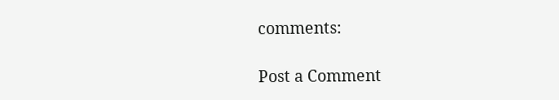comments:

Post a Comment